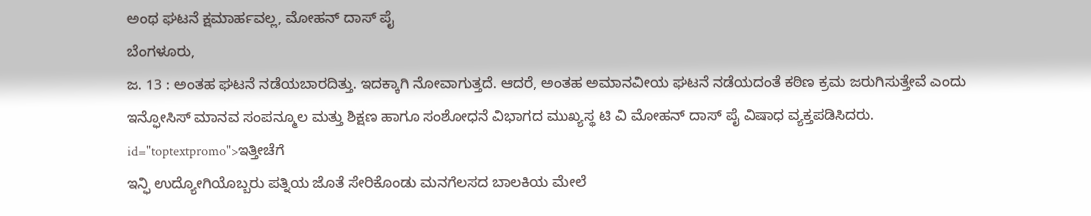ಅಂಥ ಘಟನೆ ಕ್ಷಮಾರ್ಹವಲ್ಲ, ಮೋಹನ್ ದಾಸ್ ಪೈ
ಬೆಂಗಳೂರು,
ಜ. 13 : ಅಂತಹ ಘಟನೆ ನಡೆಯಬಾರದಿತ್ತು. ಇದಕ್ಕಾಗಿ ನೋವಾಗುತ್ತದೆ. ಆದರೆ, ಅಂತಹ ಅಮಾನವೀಯ ಘಟನೆ ನಡೆಯದಂತೆ ಕಠಿಣ ಕ್ರಮ ಜರುಗಿಸುತ್ತೇವೆ ಎಂದು ಇನ್ಫೋಸಿಸ್ ಮಾನವ ಸಂಪನ್ಮೂಲ ಮತ್ತು ಶಿಕ್ಷಣ ಹಾಗೂ ಸಂಶೋಧನೆ ವಿಭಾಗದ ಮುಖ್ಯಸ್ಥ ಟಿ ವಿ ಮೋಹನ್ ದಾಸ್ ಪೈ ವಿಷಾಧ ವ್ಯಕ್ತಪಡಿಸಿದರು. id="toptextpromo">ಇತ್ತೀಚೆಗೆ
ಇನ್ಫಿ ಉದ್ಯೋಗಿಯೊಬ್ಬರು ಪತ್ನಿಯ ಜೊತೆ ಸೇರಿಕೊಂಡು ಮನಗೆಲಸದ ಬಾಲಕಿಯ ಮೇಲೆ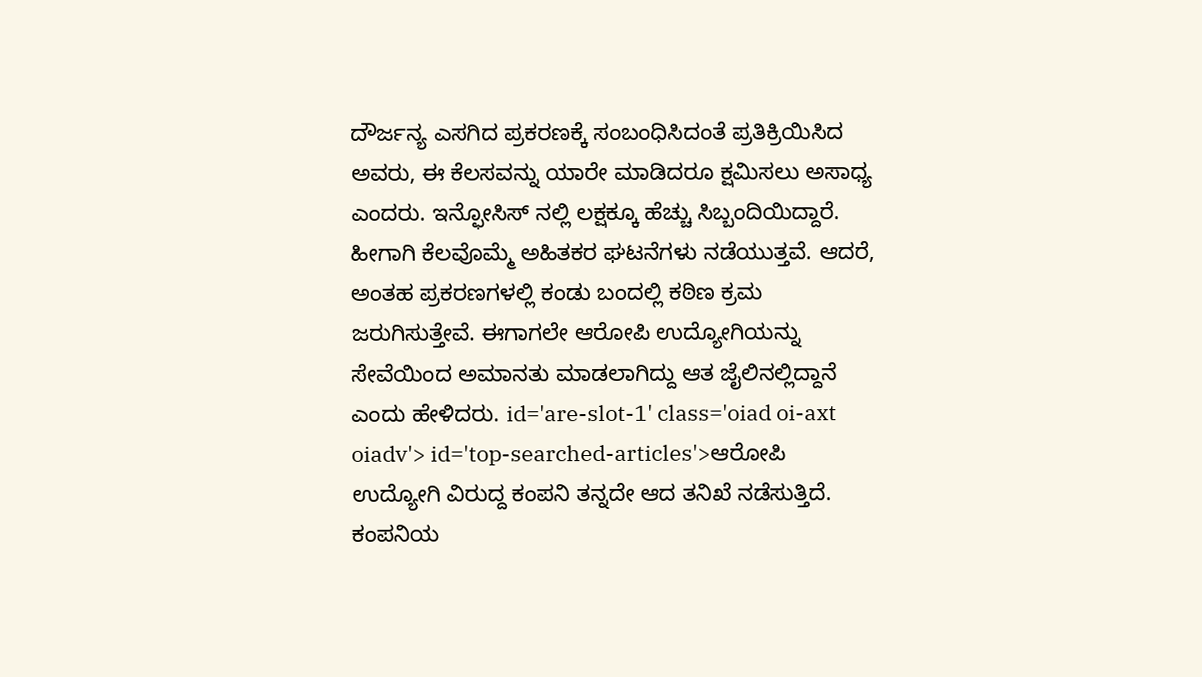ದೌರ್ಜನ್ಯ ಎಸಗಿದ ಪ್ರಕರಣಕ್ಕೆ ಸಂಬಂಧಿಸಿದಂತೆ ಪ್ರತಿಕ್ರಿಯಿಸಿದ ಅವರು, ಈ ಕೆಲಸವನ್ನು ಯಾರೇ ಮಾಡಿದರೂ ಕ್ಷಮಿಸಲು ಅಸಾಧ್ಯ ಎಂದರು. ಇನ್ಫೋಸಿಸ್ ನಲ್ಲಿ ಲಕ್ಷಕ್ಕೂ ಹೆಚ್ಚು ಸಿಬ್ಬಂದಿಯಿದ್ದಾರೆ. ಹೀಗಾಗಿ ಕೆಲವೊಮ್ಮೆ ಅಹಿತಕರ ಘಟನೆಗಳು ನಡೆಯುತ್ತವೆ. ಆದರೆ, ಅಂತಹ ಪ್ರಕರಣಗಳಲ್ಲಿ ಕಂಡು ಬಂದಲ್ಲಿ ಕಠಿಣ ಕ್ರಮ ಜರುಗಿಸುತ್ತೇವೆ. ಈಗಾಗಲೇ ಆರೋಪಿ ಉದ್ಯೋಗಿಯನ್ನು ಸೇವೆಯಿಂದ ಅಮಾನತು ಮಾಡಲಾಗಿದ್ದು ಆತ ಜೈಲಿನಲ್ಲಿದ್ದಾನೆ ಎಂದು ಹೇಳಿದರು. id='are-slot-1' class='oiad oi-axt oiadv'> id='top-searched-articles'>ಆರೋಪಿ
ಉದ್ಯೋಗಿ ವಿರುದ್ದ ಕಂಪನಿ ತನ್ನದೇ ಆದ ತನಿಖೆ ನಡೆಸುತ್ತಿದೆ. ಕಂಪನಿಯ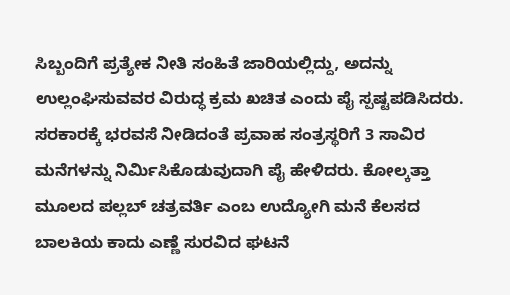ಸಿಬ್ಬಂದಿಗೆ ಪ್ರತ್ಯೇಕ ನೀತಿ ಸಂಹಿತೆ ಜಾರಿಯಲ್ಲಿದ್ದು, ಅದನ್ನು ಉಲ್ಲಂಘಿಸುವವರ ವಿರುದ್ಧ ಕ್ರಮ ಖಚಿತ ಎಂದು ಪೈ ಸ್ಪಷ್ಟಪಡಿಸಿದರು. ಸರಕಾರಕ್ಕೆ ಭರವಸೆ ನೀಡಿದಂತೆ ಪ್ರವಾಹ ಸಂತ್ರಸ್ಥರಿಗೆ 3 ಸಾವಿರ ಮನೆಗಳನ್ನು ನಿರ್ಮಿಸಿಕೊಡುವುದಾಗಿ ಪೈ ಹೇಳಿದರು. ಕೋಲ್ಕತ್ತಾ ಮೂಲದ ಪಲ್ಲಬ್ ಚತ್ರವರ್ತಿ ಎಂಬ ಉದ್ಯೋಗಿ ಮನೆ ಕೆಲಸದ ಬಾಲಕಿಯ ಕಾದು ಎಣ್ಣೆ ಸುರವಿದ ಘಟನೆ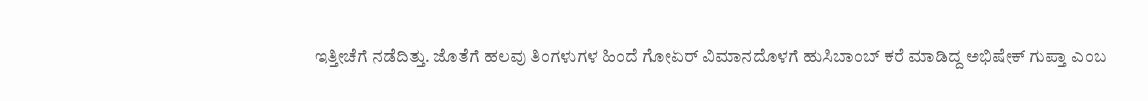ಇತ್ತೀಚೆಗೆ ನಡೆದಿತ್ತು. ಜೊತೆಗೆ ಹಲವು ತಿಂಗಳುಗಳ ಹಿಂದೆ ಗೋಏರ್ ವಿಮಾನದೊಳಗೆ ಹುಸಿಬಾಂಬ್ ಕರೆ ಮಾಡಿದ್ದ ಅಭಿಷೇಕ್ ಗುಪ್ತಾ ಎಂಬ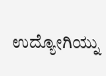ಉದ್ಯೋಗಿಯ್ನು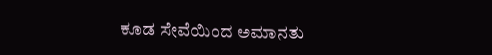ಕೂಡ ಸೇವೆಯಿಂದ ಅಮಾನತು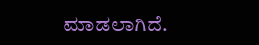ಮಾಡಲಾಗಿದೆ.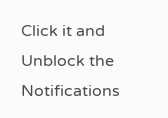Click it and Unblock the Notifications